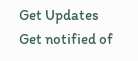Get Updates
Get notified of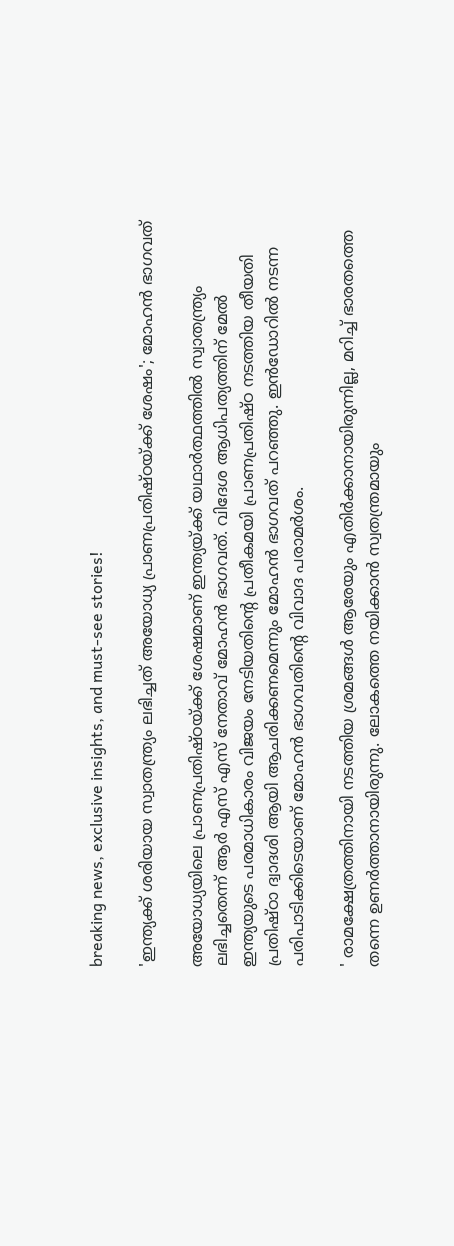breaking news, exclusive insights, and must-see stories!

'ഇന്ത്യക്ക് ശരിയായ സ്വാതന്ത്ര്യം ലഭിച്ചത് അയോധ്യ പ്രാണപ്രതിഷ്ഠയ്ക്ക് ശേഷം'; മോഹൻ ഭാഗവത്

അയോധ്യയിലെ പ്രാണപ്രതിഷ്ഠയ്ക്ക് ശേഷമാണ് ഇന്ത്യയ്ക്ക് യഥാർത്ഥത്തിൽ സ്വാതന്ത്ര്യം ലഭിച്ചതെന്ന് ആർ എസ് എസ് നേതാവ് മോഹൻ ഭാഗവത്. വിദേശ ആധിപത്യത്തിന് മേൽ ഇന്ത്യയുടെ പരമാധികാരം വിജയം നേടിയതിന്റെ പ്രതീകമയി പ്രാണപ്രതിഷ്ഠ നടത്തിയ തീയതി പ്രതിഷ്ഠാ ദ്വാദശി ആയി ആചരിക്കണമെന്നും മോഹൻ ഭാഗവത് പറഞ്ഞു. ഇൻഡോറിൽ നടന്ന പരിപാടിക്കിടെയാണ് മോഹൻ ഭാഗവതിന്റെ വിവാദ പരാമർശം.

' രാമക്ഷേത്രത്തിനായി നടത്തിയ ശ്രമങ്ങൾ ആരേയും എതിർക്കാനായിരുന്നില്ല, മറിച്ച് ഭാരതത്തെ തന്നെ ഉണർത്താനായിരുന്നു. ലോകത്തെ നയിക്കാൻ സ്വതന്ത്രമായും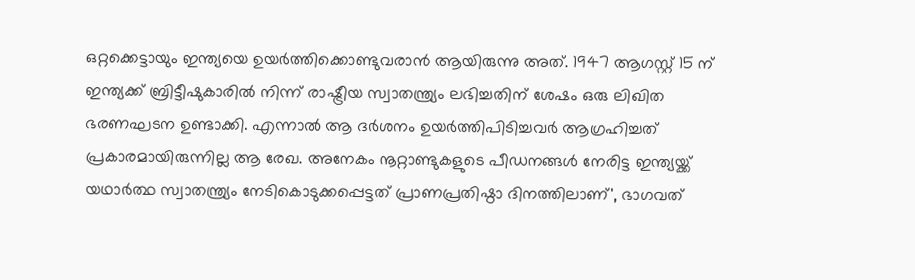ഒറ്റക്കെട്ടായും ഇന്ത്യയെ ഉയർത്തിക്കൊണ്ടുവരാൻ ആയിരുന്നു അത്. 1947 ആഗസ്റ്റ് 15 ന് ഇന്ത്യക്ക് ബ്രിട്ടീഷുകാരിൽ നിന്ന് രാഷ്ട്രീയ സ്വാതന്ത്ര്യം ലഭിച്ചതിന് ശേഷം ഒരു ലിഖിത ഭരണഘടന ഉണ്ടാക്കി. എന്നാൽ ആ ദർശനം ഉയർത്തിപിടിച്ചവർ ആഗ്രഹിച്ചത് പ്രകാരമായിരുന്നില്ല ആ രേഖ. അനേകം നൂറ്റാണ്ടുകളുടെ പീഡനങ്ങൾ നേരിട്ട ഇന്ത്യയ്ക്ക് യഥാർത്ഥ സ്വാതന്ത്ര്യം നേടികൊടുക്കപ്പെട്ടത് പ്രാണപ്രതിഷ്ഠാ ദിനത്തിലാണ്', ഭാഗവത്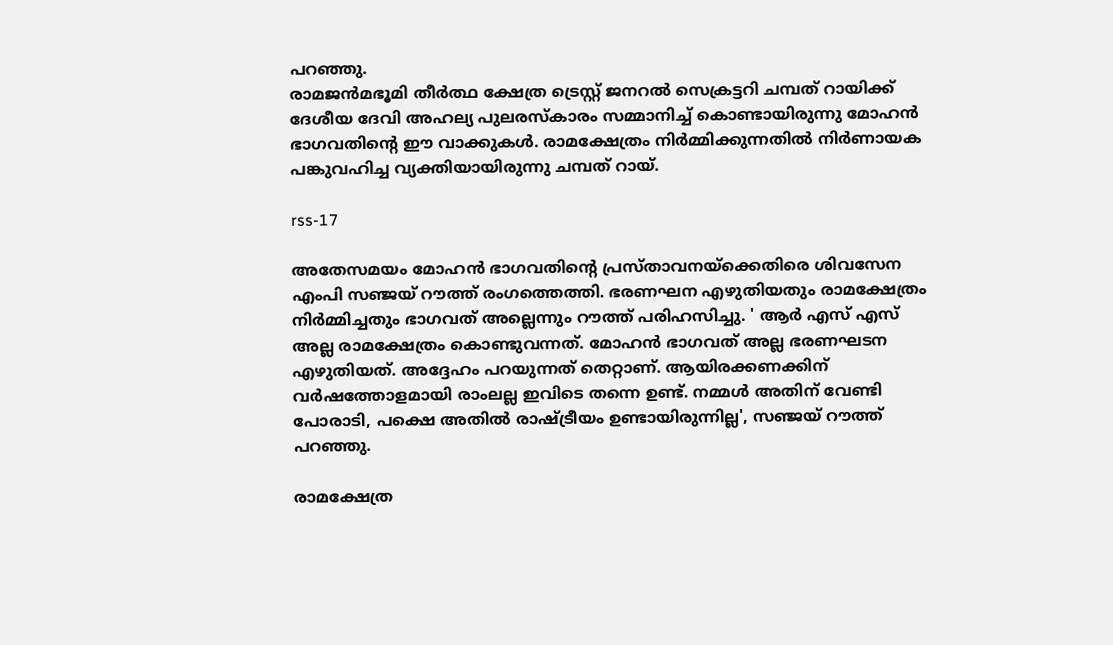പറഞ്ഞു.
രാമജൻമഭൂമി തീർത്ഥ ക്ഷേത്ര ട്രെസ്റ്റ് ജനറൽ സെക്രട്ടറി ചമ്പത് റായിക്ക് ദേശീയ ദേവി അഹല്യ പുലരസ്കാരം സമ്മാനിച്ച് കൊണ്ടായിരുന്നു മോഹൻ ഭാഗവതിന്റെ ഈ വാക്കുകൾ. രാമക്ഷേത്രം നിർമ്മിക്കുന്നതിൽ നിർണായക പങ്കുവഹിച്ച വ്യക്തിയായിരുന്നു ചമ്പത് റായ്.

rss-17

അതേസമയം മോഹൻ ഭാഗവതിന്റെ പ്രസ്താവനയ്ക്കെതിരെ ശിവസേന എംപി സഞ്ജയ് റൗത്ത് രംഗത്തെത്തി. ഭരണഘന എഴുതിയതും രാമക്ഷേത്രം നിർമ്മിച്ചതും ഭാഗവത് അല്ലെന്നും റൗത്ത് പരിഹസിച്ചു. ' ആർ എസ് എസ് അല്ല രാമക്ഷേത്രം കൊണ്ടുവന്നത്. മോഹൻ ഭാഗവത് അല്ല ഭരണഘടന എഴുതിയത്. അദ്ദേഹം പറയുന്നത് തെറ്റാണ്. ആയിരക്കണക്കിന് വർഷത്തോളമായി രാംലല്ല ഇവിടെ തന്നെ ഉണ്ട്. നമ്മൾ അതിന് വേണ്ടി പോരാടി, പക്ഷെ അതിൽ രാഷ്ട്രീയം ഉണ്ടായിരുന്നില്ല', സഞ്ജയ് റൗത്ത് പറഞ്ഞു.

രാമക്ഷേത്ര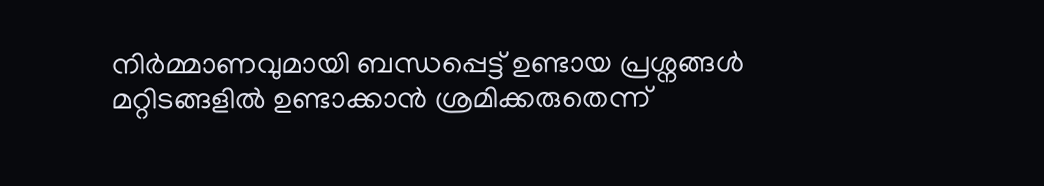നിർമ്മാണവുമായി ബന്ധപ്പെട്ട് ഉണ്ടായ പ്രശ്നങ്ങൾ മറ്റിടങ്ങളിൽ ഉണ്ടാക്കാൻ ശ്രമിക്കരുതെന്ന്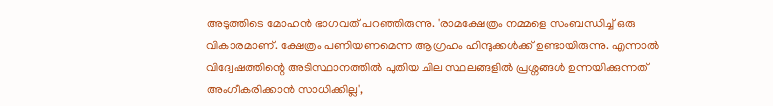അടുത്തിടെ മോഹൻ ഭാഗവത് പറഞ്ഞിരുന്നു. 'രാമക്ഷേത്രം നമ്മളെ സംബന്ധിച്ച് ഒരു വികാരമാണ്. ക്ഷേത്രം പണിയണമെന്ന ആഗ്രഹം ഹിന്ദുക്കൾക്ക് ഉണ്ടായിരുന്നു. എന്നാൽ വിദ്വേഷത്തിന്റെ അടിസ്ഥാനത്തിൽ പുതിയ ചില സ്ഥലങ്ങളിൽ പ്രശ്നങ്ങൾ ഉന്നയിക്കുന്നത് അംഗീകരിക്കാൻ സാധിക്കില്ല',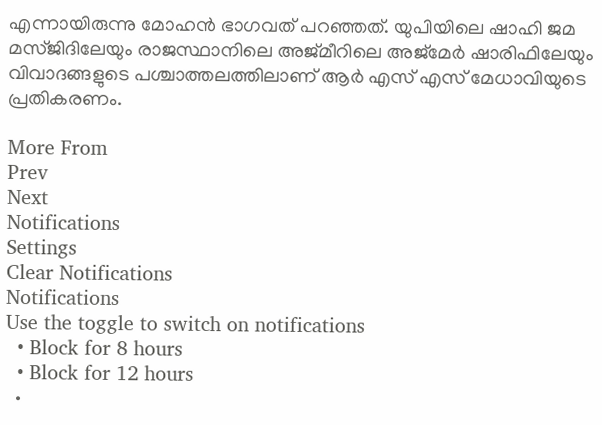എന്നായിരുന്നു മോഹൻ ഭാഗവത് പറഞ്ഞത്. യുപിയിലെ ഷാഹി ജമ മസ്ജിദിലേയും രാജസ്ഥാനിലെ അജ്മീറിലെ അജ്മേർ ഷാരിഫിലേയും വിവാദങ്ങളുടെ പശ്ചാത്തലത്തിലാണ് ആർ എസ് എസ് മേധാവിയുടെ പ്രതികരണം.

More From
Prev
Next
Notifications
Settings
Clear Notifications
Notifications
Use the toggle to switch on notifications
  • Block for 8 hours
  • Block for 12 hours
  •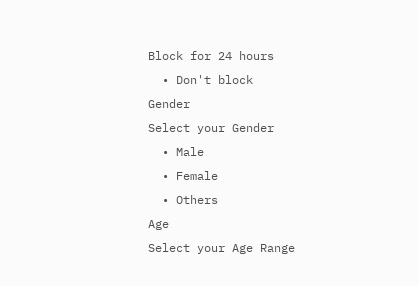Block for 24 hours
  • Don't block
Gender
Select your Gender
  • Male
  • Female
  • Others
Age
Select your Age Range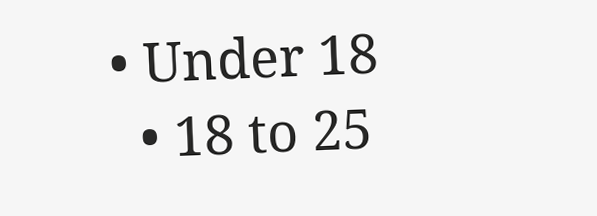• Under 18
  • 18 to 25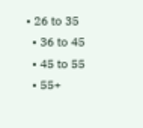• 26 to 35
  • 36 to 45
  • 45 to 55
  • 55+